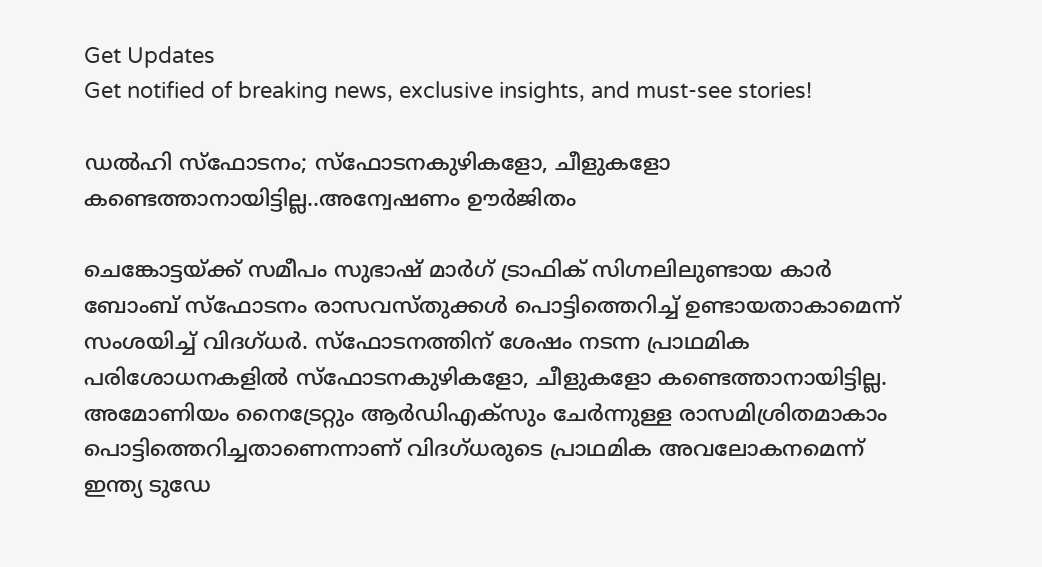Get Updates
Get notified of breaking news, exclusive insights, and must-see stories!

ഡൽഹി സ്ഫോടനം; സ്ഫോടനകുഴികളോ, ചീളുകളോ കണ്ടെത്താനായിട്ടില്ല..അന്വേഷണം ഊർജിതം

ചെങ്കോട്ടയ്ക്ക് സമീപം സുഭാഷ് മാർഗ് ട്രാഫിക് സിഗ്നലിലുണ്ടായ കാർ ബോംബ് സ്ഫോടനം രാസവസ്തുക്കൾ പൊട്ടിത്തെറിച്ച് ഉണ്ടായതാകാമെന്ന് സംശയിച്ച് വിദഗ്ധർ. സ്ഫോടനത്തിന് ശേഷം നടന്ന പ്രാഥമിക പരിശോധനകളിൽ സ്ഫോടനകുഴികളോ, ചീളുകളോ കണ്ടെത്താനായിട്ടില്ല. അമോണിയം നൈട്രേറ്റും ആർഡിഎക്‌സും ചേർന്നുള്ള രാസമിശ്രിതമാകാം പൊട്ടിത്തെറിച്ചതാണെന്നാണ് വിദഗ്ധരുടെ പ്രാഥമിക അവലോകനമെന്ന് ഇന്ത്യ ടുഡേ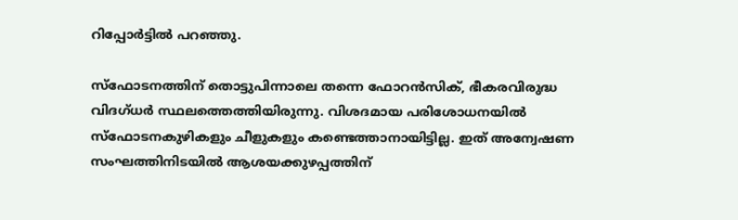റിപ്പോർട്ടിൽ പറഞ്ഞു.

സ്ഫോടനത്തിന് തൊട്ടുപിന്നാലെ തന്നെ ഫോറൻസിക്, ഭീകരവിരുദ്ധ വിദഗ്ധർ സ്ഥലത്തെത്തിയിരുന്നു. വിശദമായ പരിശോധനയിൽ സ്ഫോടനകുഴികളും ചീളുകളും കണ്ടെത്താനായിട്ടില്ല. ഇത് അന്വേഷണ സംഘത്തിനിടയിൽ ആശയക്കുഴപ്പത്തിന്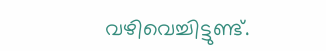വഴിവെച്ചിട്ടുണ്ട്.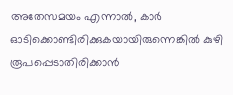അതേസമയം എന്നാൽ, കാർ ഓടിക്കൊണ്ടിരിക്കുകയായിരുന്നെങ്കിൽ കുഴി രൂപപ്പെടാതിരിക്കാൻ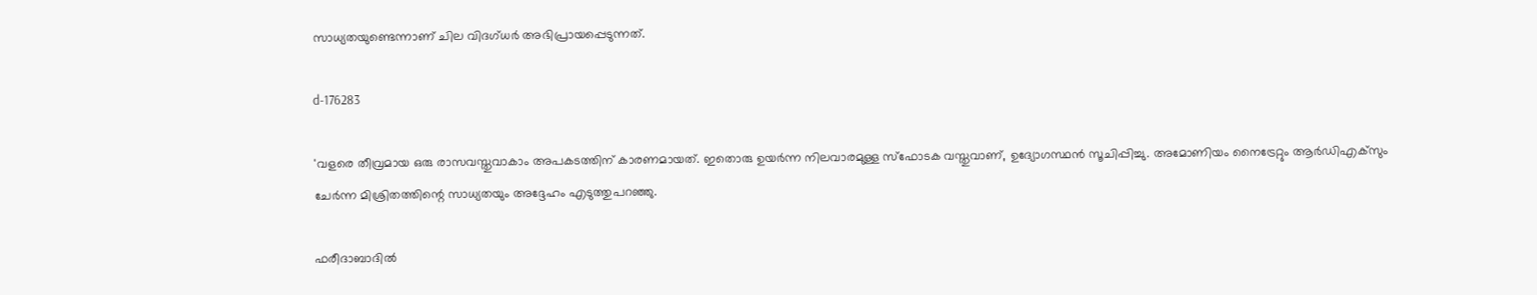സാധ്യതയുണ്ടെന്നാണ് ചില വിദഗ്ധർ അഭിപ്രായപ്പെടുന്നത്.

d-176283

'വളരെ തീവ്രമായ ഒരു രാസവസ്തുവാകാം അപകടത്തിന് കാരണമായത്. ഇതൊരു ഉയർന്ന നിലവാരമുള്ള സ്ഫോടക വസ്തുവാണ്, ഉദ്യോഗസ്ഥൻ സൂചിപ്പിച്ചു. അമോണിയം നൈട്രേറ്റും ആർഡിഎക്‌സും ചേർന്ന മിശ്രിതത്തിന്റെ സാധ്യതയും അദ്ദേഹം എടുത്തുപറഞ്ഞു.

ഫരീദാബാദിൽ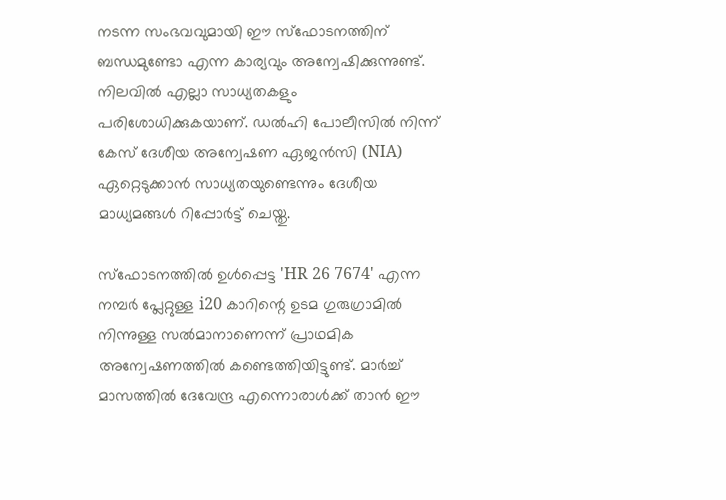നടന്ന സംഭവവുമായി ഈ സ്ഫോടനത്തിന് ബന്ധമുണ്ടോ എന്ന കാര്യവും അന്വേഷിക്കുന്നുണ്ട്. നിലവിൽ എല്ലാ സാധ്യതകളും പരിശോധിക്കുകയാണ്. ഡൽഹി പോലീസിൽ നിന്ന് കേസ് ദേശീയ അന്വേഷണ ഏജൻസി (NIA) ഏറ്റെടുക്കാൻ സാധ്യതയുണ്ടെന്നും ദേശീയ മാധ്യമങ്ങൾ റിപ്പോർട്ട് ചെയ്തു.

സ്ഫോടനത്തിൽ ഉൾപ്പെട്ട 'HR 26 7674' എന്ന നമ്പർ പ്ലേറ്റുള്ള i20 കാറിന്റെ ഉടമ ഗുരുഗ്രാമിൽ നിന്നുള്ള സൽമാനാണെന്ന് പ്രാഥമിക അന്വേഷണത്തിൽ കണ്ടെത്തിയിട്ടുണ്ട്. മാർച്ച് മാസത്തിൽ ദേവേന്ദ്ര എന്നൊരാൾക്ക് താൻ ഈ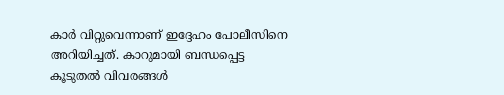കാർ വിറ്റുവെന്നാണ് ഇദ്ദേഹം പോലീസിനെ അറിയിച്ചത്. കാറുമായി ബന്ധപ്പെട്ട കൂടുതൽ വിവരങ്ങൾ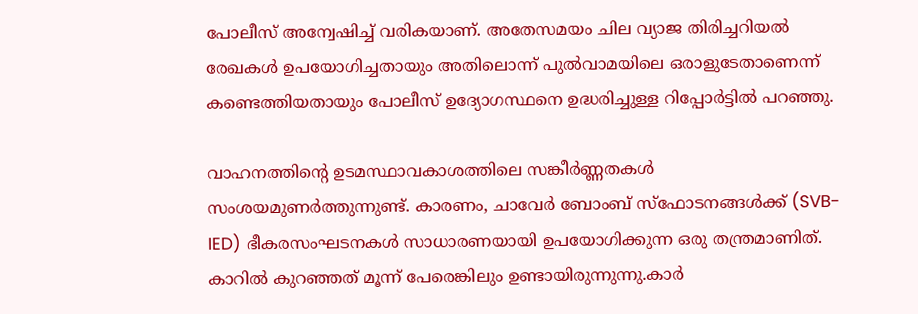പോലീസ് അന്വേഷിച്ച് വരികയാണ്. അതേസമയം ചില വ്യാജ തിരിച്ചറിയൽ രേഖകൾ ഉപയോഗിച്ചതായും അതിലൊന്ന് പുൽവാമയിലെ ഒരാളുടേതാണെന്ന് കണ്ടെത്തിയതായും പോലീസ് ഉദ്യോഗസ്ഥനെ ഉദ്ധരിച്ചുള്ള റിപ്പോർട്ടിൽ പറഞ്ഞു.

വാഹനത്തിന്റെ ഉടമസ്ഥാവകാശത്തിലെ സങ്കീർണ്ണതകൾ സംശയമുണർത്തുന്നുണ്ട്. കാരണം, ചാവേർ ബോംബ് സ്ഫോടനങ്ങൾക്ക് (SVB-IED) ഭീകരസംഘടനകൾ സാധാരണയായി ഉപയോഗിക്കുന്ന ഒരു തന്ത്രമാണിത്. കാറിൽ കുറഞ്ഞത് മൂന്ന് പേരെങ്കിലും ഉണ്ടായിരുന്നുന്നു.കാർ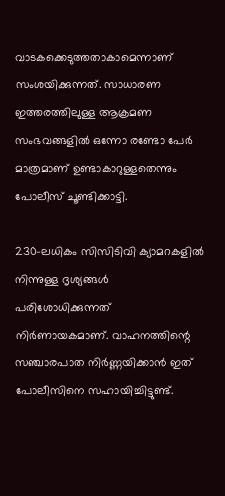വാടകക്കെടുത്തതാകാമെന്നാണ് സംശയിക്കുന്നത്. സാധാരണ ഇത്തരത്തിലുള്ള ആക്രമണ സംഭവങ്ങളിൽ ഒന്നോ രണ്ടോ പേർ മാത്രമാണ് ഉണ്ടാകാറുള്ളതെന്നും പോലീസ് ചൂണ്ടിക്കാട്ടി.

230-ലധികം സിസിടിവി ക്യാമറകളിൽ നിന്നുള്ള ദൃശ്യങ്ങൾ പരിശോധിക്കുന്നത് നിർണായകമാണ്. വാഹനത്തിന്റെ സഞ്ചാരപാത നിർണ്ണയിക്കാൻ ഇത് പോലീസിനെ സഹായിച്ചിട്ടുണ്ട്.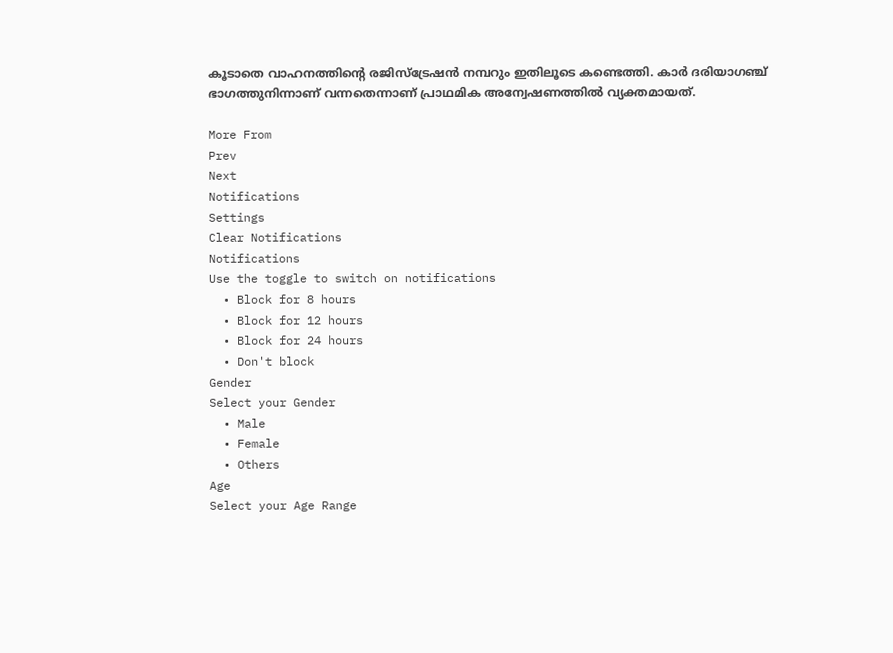കൂടാതെ വാഹനത്തിന്റെ രജിസ്ട്രേഷൻ നമ്പറും ഇതിലൂടെ കണ്ടെത്തി. കാർ ദരിയാഗഞ്ച് ഭാഗത്തുനിന്നാണ് വന്നതെന്നാണ് പ്രാഥമിക അന്വേഷണത്തിൽ വ്യക്തമായത്.

More From
Prev
Next
Notifications
Settings
Clear Notifications
Notifications
Use the toggle to switch on notifications
  • Block for 8 hours
  • Block for 12 hours
  • Block for 24 hours
  • Don't block
Gender
Select your Gender
  • Male
  • Female
  • Others
Age
Select your Age Range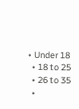• Under 18
  • 18 to 25
  • 26 to 35
  •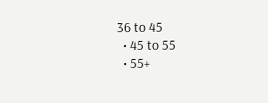36 to 45
  • 45 to 55
  • 55+